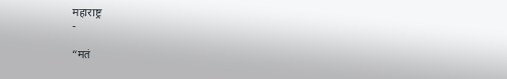महाराष्ट्र
-

“मतं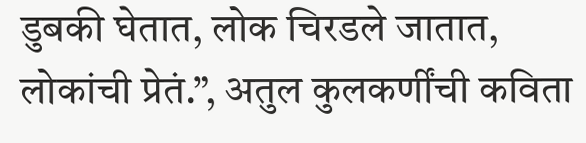डुबकी घेतात, लोक चिरडले जातात, लोकांची प्रेतं.”, अतुल कुलकर्णींची कविता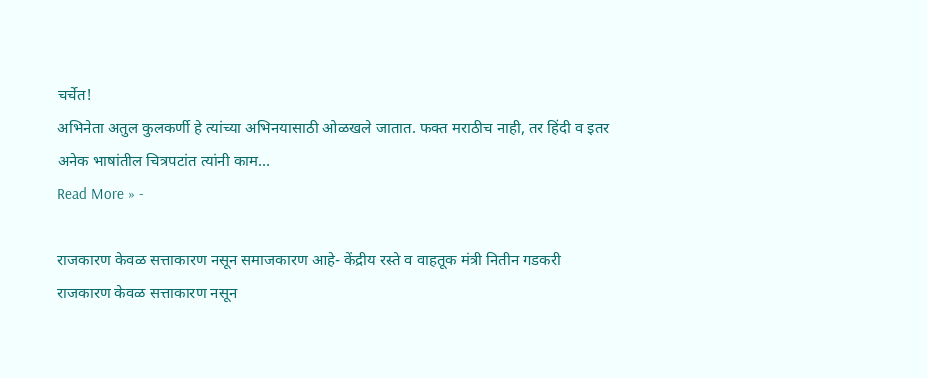चर्चेत!
अभिनेता अतुल कुलकर्णी हे त्यांच्या अभिनयासाठी ओळखले जातात. फक्त मराठीच नाही, तर हिंदी व इतर अनेक भाषांतील चित्रपटांत त्यांनी काम…
Read More » -

राजकारण केवळ सत्ताकारण नसून समाजकारण आहे- केंद्रीय रस्ते व वाहतूक मंत्री नितीन गडकरी
राजकारण केवळ सत्ताकारण नसून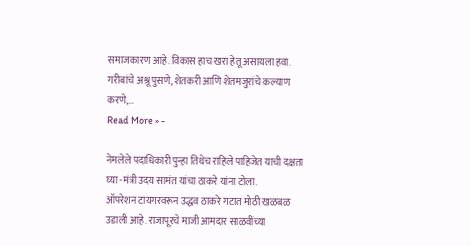समाजकारण आहे. विकास हाच खरा हेतू असायला हवा. गरीबांचे अश्रू पुसणे, शेतकरी आणि शेतमजुरांचे कल्याण करणे,…
Read More » -

नेमलेले पदाधिकारी पुन्हा तिथेच राहिले पाहिजेत याची दक्षता घ्या -मंत्री उदय सामंत यांचा ठाकरे यांना टोला.
ऑपरेशन टायगरवरून उद्धव ठाकरे गटात मोठी खळबळ उडाली आहे. राजापूरचे माजी आमदार साळवींच्या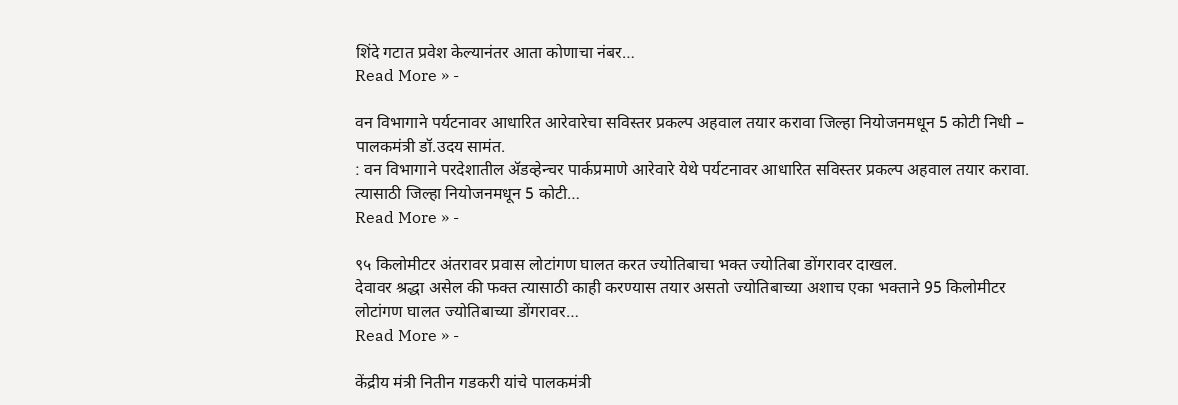शिंदे गटात प्रवेश केल्यानंतर आता कोणाचा नंबर…
Read More » -

वन विभागाने पर्यटनावर आधारित आरेवारेचा सविस्तर प्रकल्प अहवाल तयार करावा जिल्हा नियोजनमधून 5 कोटी निधी – पालकमंत्री डॉ.उदय सामंत.
: वन विभागाने परदेशातील ॲडव्हेन्चर पार्कप्रमाणे आरेवारे येथे पर्यटनावर आधारित सविस्तर प्रकल्प अहवाल तयार करावा. त्यासाठी जिल्हा नियोजनमधून 5 कोटी…
Read More » -

९५ किलोमीटर अंतरावर प्रवास लोटांगण घालत करत ज्योतिबाचा भक्त ज्योतिबा डोंगरावर दाखल.
देवावर श्रद्धा असेल की फक्त त्यासाठी काही करण्यास तयार असतो ज्योतिबाच्या अशाच एका भक्ताने 95 किलोमीटर लोटांगण घालत ज्योतिबाच्या डोंगरावर…
Read More » -

केंद्रीय मंत्री नितीन गडकरी यांचे पालकमंत्री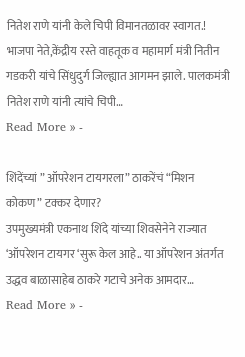नितेश राणे यांनी केले चिपी विमानतळावर स्वागत.!
भाजपा नेते,केंद्रीय रस्ते वाहतूक व महामार्ग मंत्री नितीन गडकरी यांचे सिंधुदुर्ग जिल्ह्यात आगमन झाले. पालकमंत्री नितेश राणे यांनी त्यांचे चिपी…
Read More » -

शिंदेंच्यां ” ऑपरेशन टायगरला” ठाकरेंचं “मिशन कोकण” टक्कर देणार?
उपमुख्यमंत्री एकनाथ शिंदे यांच्या शिवसेनेने राज्यात ‘ऑपरेशन टायगर ‘सुरू केल आहे.. या ऑपरेशन अंतर्गत उद्धव बाळासाहेब ठाकरे गटाचे अनेक आमदार…
Read More » -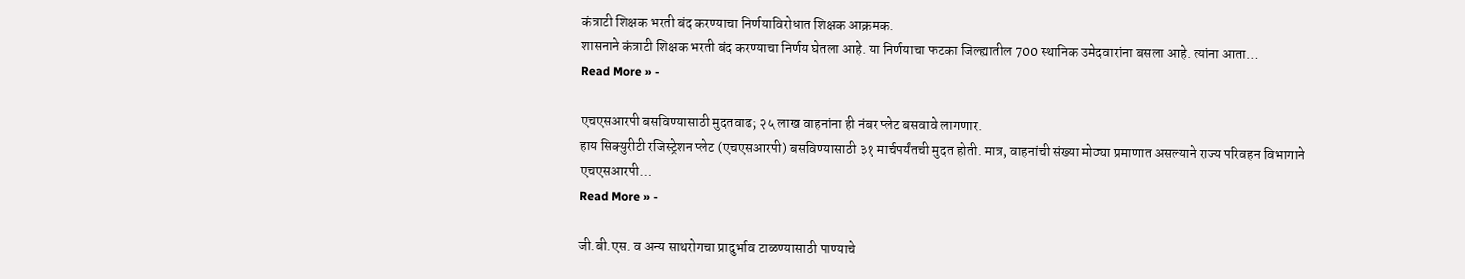कंत्राटी शिक्षक भरती बंद करण्याचा निर्णयाविरोधात शिक्षक आक्रमक.
शासनाने कंत्राटी शिक्षक भरती बंद करण्याचा निर्णय घेतला आहे. या निर्णयाचा फटका जिल्ह्यातील 700 स्थानिक उमेदवारांना बसला आहे. त्यांना आता…
Read More » -

एचएसआरपी बसविण्यासाठी मुदतवाढ; २५ लाख वाहनांना ही नंबर प्लेट बसवावे लागणार.
हाय सिक्युरीटी रजिस्ट्रेशन प्लेट (एचएसआरपी) बसविण्यासाठी ३१ मार्चपर्यंतची मुदत होती. मात्र, वाहनांची संख्या मोठ्या प्रमाणात असल्याने राज्य परिवहन विभागाने एचएसआरपी…
Read More » -

जी.बी.एस. व अन्य साथरोगचा प्रादुर्भाव टाळण्यासाठी पाण्याचे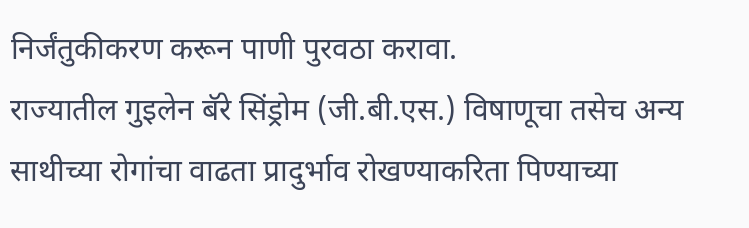निर्जंतुकीकरण करून पाणी पुरवठा करावा.
राज्यातील गुइलेन बॅरे सिंड्रोम (जी.बी.एस.) विषाणूचा तसेच अन्य साथीच्या रोगांचा वाढता प्रादुर्भाव रोखण्याकरिता पिण्याच्या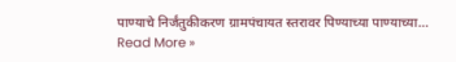पाण्याचे निर्जंतुकीकरण ग्रामपंचायत स्तरावर पिण्याच्या पाण्याच्या…
Read More »